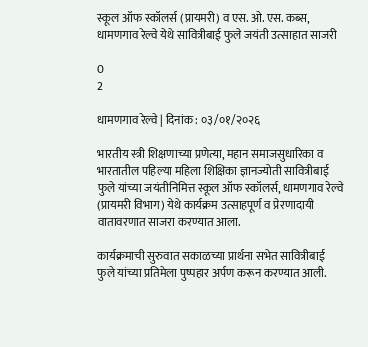स्कूल ऑफ स्कॉलर्स (प्रायमरी) व एस. ओ. एस. कब्स, धामणगाव रेल्वे येथे सावित्रीबाई फुले जयंती उत्साहात साजरी

0
2

धामणगाव रेल्वे | दिनांक : ०३/०१/२०२६

भारतीय स्त्री शिक्षणाच्या प्रणेत्या, महान समाजसुधारिका व भारतातील पहिल्या महिला शिक्षिका ज्ञानज्योती सावित्रीबाई फुले यांच्या जयंतीनिमित्त स्कूल ऑफ स्कॉलर्स, धामणगाव रेल्वे (प्रायमरी विभाग) येथे कार्यक्रम उत्साहपूर्ण व प्रेरणादायी वातावरणात साजरा करण्यात आला.

कार्यक्रमाची सुरुवात सकाळच्या प्रार्थना सभेत सावित्रीबाई फुले यांच्या प्रतिमेला पुष्पहार अर्पण करून करण्यात आली.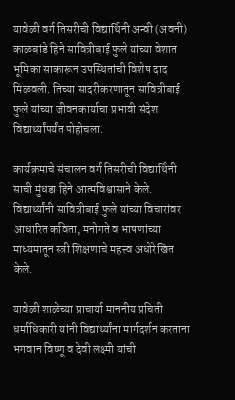यावेळी वर्ग तिसरीची विद्यार्थिनी अन्वी (अवनी) काळबांडे हिने सावित्रीबाई फुले यांच्या वेशात भूमिका साकारून उपस्थितांची विशेष दाद मिळवली. तिच्या सादरीकरणातून सावित्रीबाई फुले यांच्या जीवनकार्याचा प्रभावी संदेश विद्यार्थ्यांपर्यंत पोहोचला.

कार्यक्रमाचे संचालन वर्ग तिसरीची विद्यार्थिनी साची मुंधडा हिने आत्मविश्वासाने केले. विद्यार्थ्यांनी सावित्रीबाई फुले यांच्या विचारांवर आधारित कविता, मनोगते व भाषणांच्या माध्यमातून स्त्री शिक्षणाचे महत्त्व अधोरेखित केले.

यावेळी शाळेच्या प्राचार्या माननीय प्रचिती धर्माधिकारी यांनी विद्यार्थ्यांना मार्गदर्शन करताना भगवान विष्णू व देवी लक्ष्मी यांची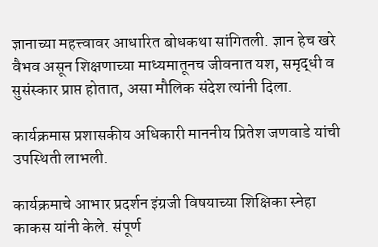ज्ञानाच्या महत्त्वावर आधारित बोधकथा सांगितली. ज्ञान हेच खरे वैभव असून शिक्षणाच्या माध्यमातूनच जीवनात यश, समृद्धी व सुसंस्कार प्राप्त होतात, असा मौलिक संदेश त्यांनी दिला.

कार्यक्रमास प्रशासकीय अधिकारी माननीय प्रितेश जणवाडे यांची उपस्थिती लाभली.

कार्यक्रमाचे आभार प्रदर्शन इंग्रजी विषयाच्या शिक्षिका स्नेहा काकस यांनी केले. संपूर्ण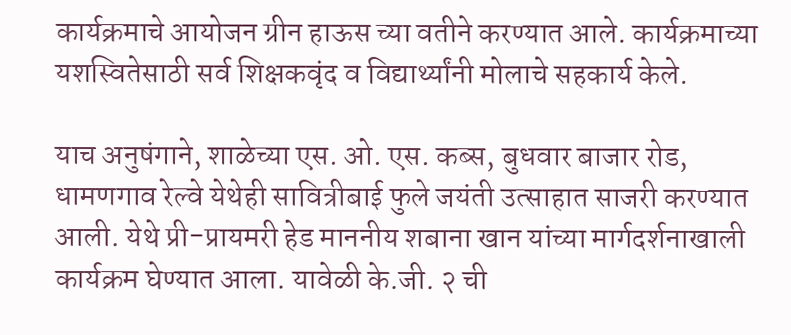कार्यक्रमाचे आयोजन ग्रीन हाऊस च्या वतीने करण्यात आले. कार्यक्रमाच्या यशस्वितेसाठी सर्व शिक्षकवृंद व विद्यार्थ्यांनी मोलाचे सहकार्य केले.

याच अनुषंगाने, शाळेच्या एस. ओ. एस. कब्स, बुधवार बाजार रोड, धामणगाव रेल्वे येथेही सावित्रीबाई फुले जयंती उत्साहात साजरी करण्यात आली. येथे प्री-प्रायमरी हेड माननीय शबाना खान यांच्या मार्गदर्शनाखाली कार्यक्रम घेण्यात आला. यावेळी के.जी. २ ची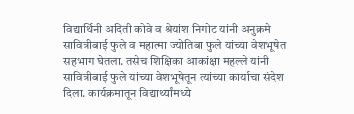विद्यार्थिनी अदिती कोवे व श्रेयांश निगोट यांनी अनुक्रमे सावित्रीबाई फुले व महात्मा ज्योतिबा फुले यांच्या वेशभूषेत सहभाग घेतला. तसेच शिक्षिका आकांक्षा महल्ले यांनी सावित्रीबाई फुले यांच्या वेशभूषेतून त्यांच्या कार्याचा संदेश दिला. कार्यक्रमातून विद्यार्थ्यांमध्ये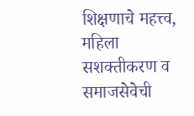शिक्षणाचे महत्त्व, महिला सशक्तीकरण व समाजसेवेची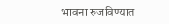भावना रुजविण्यात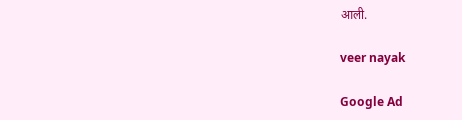आली.

veer nayak

Google Ad